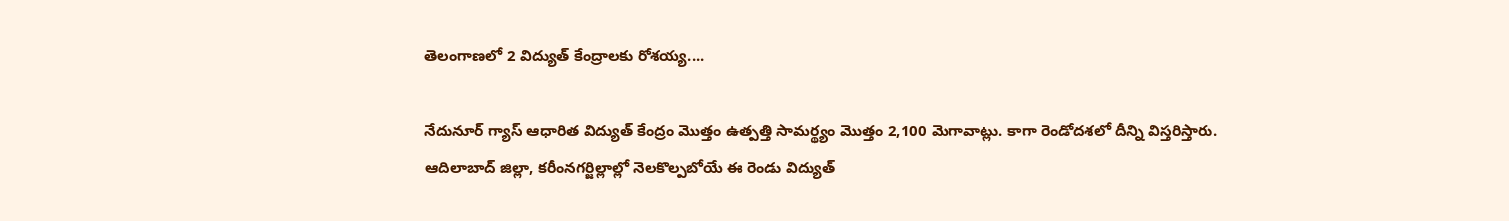తెలంగాణలో 2 విద్యుత్ కేంద్రాలకు రోశయ్య....

నేదునూర్ గ్యాస్ ఆధారిత విద్యుత్ కేంద్రం మొత్తం ఉత్పత్తి సామర్థ్యం మొత్తం 2,100 మెగావాట్లు. కాగా రెండోదశలో దీన్ని విస్తరిస్తారు. ఆదిలాబాద్ జిల్లా, కరీంనగర్జిల్లాల్లో నెలకొల్పబోయే ఈ రెండు విద్యుత్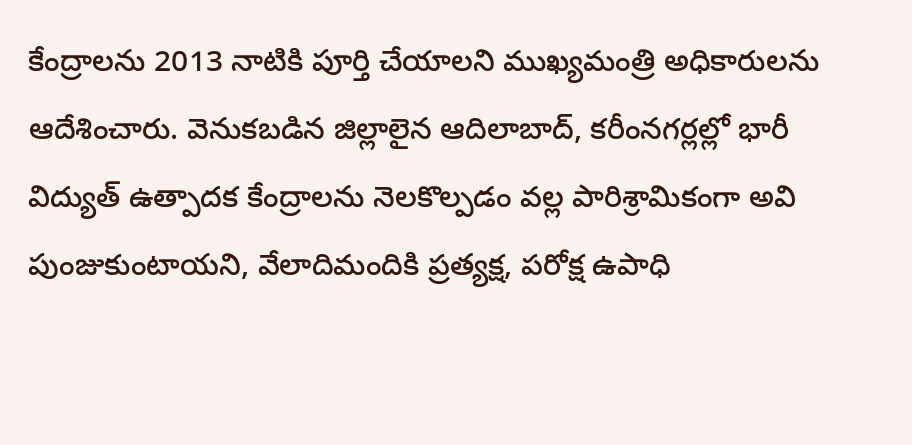కేంద్రాలను 2013 నాటికి పూర్తి చేయాలని ముఖ్యమంత్రి అధికారులను ఆదేశించారు. వెనుకబడిన జిల్లాలైన ఆదిలాబాద్, కరీంనగర్లల్లో భారీ విద్యుత్ ఉత్పాదక కేంద్రాలను నెలకొల్పడం వల్ల పారిశ్రామికంగా అవి పుంజుకుంటాయని, వేలాదిమందికి ప్రత్యక్ష, పరోక్ష ఉపాధి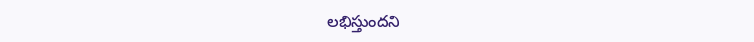లభిస్తుందని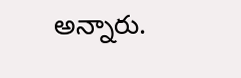అన్నారు.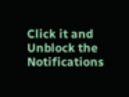Click it and Unblock the Notifications